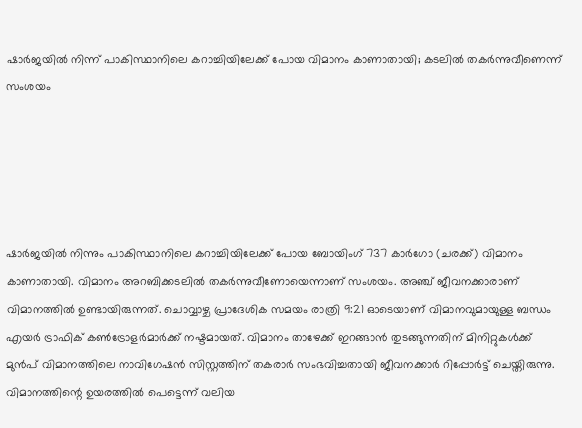ഷാർജയിൽ നിന്ന് പാകിസ്ഥാനിലെ കറാച്ചിയിലേക്ക് പോയ വിമാനം കാണാതായി; കടലിൽ തകർന്നുവീണെന്ന് സംശയം





ഷാർജയിൽ നിന്നും പാകിസ്ഥാനിലെ കറാച്ചിയിലേക്ക് പോയ ബോയിംഗ് 737 കാർഗോ (ചരക്ക്) വിമാനം കാണാതായി. വിമാനം അറബിക്കടലിൽ തകർന്നുവീണോയെന്നാണ് സംശയം. അഞ്ച് ജീവനക്കാരാണ് വിമാനത്തിൽ ഉണ്ടായിരുന്നത്. ചൊവ്വാഴ്ച പ്രാദേശിക സമയം രാത്രി 9:21 ഓടെയാണ് വിമാനവുമായുള്ള ബന്ധം എയർ ട്രാഫിക് കൺട്രോളർമാർക്ക് നഷ്ടമായത്. വിമാനം താഴേക്ക് ഇറങ്ങാൻ തുടങ്ങുന്നതിന് മിനിറ്റുകൾക്ക് മുൻപ് വിമാനത്തിലെ നാവിഗേഷൻ സിസ്റ്റത്തിന് തകരാർ സംഭവിച്ചതായി ജീവനക്കാർ റിപ്പോർട്ട് ചെയ്തിരുന്നു.
വിമാനത്തിന്റെ ഉയരത്തിൽ പെട്ടെന്ന് വലിയ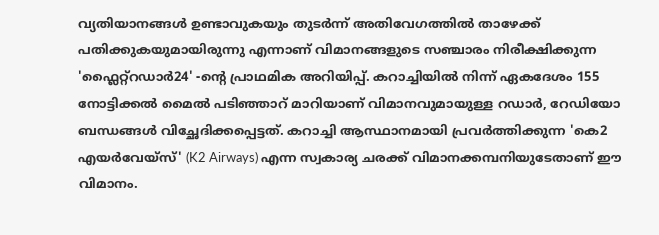വ്യതിയാനങ്ങൾ ഉണ്ടാവുകയും തുടർന്ന് അതിവേഗത്തിൽ താഴേക്ക് പതിക്കുകയുമായിരുന്നു എന്നാണ് വിമാനങ്ങളുടെ സഞ്ചാരം നിരീക്ഷിക്കുന്ന 'ഫ്ലൈറ്റ്‌റഡാർ24' -ന്റെ പ്രാഥമിക അറിയിപ്പ്. കറാച്ചിയിൽ നിന്ന് ഏകദേശം 155 നോട്ടിക്കൽ മൈൽ പടിഞ്ഞാറ് മാറിയാണ് വിമാനവുമായുള്ള റഡാർ, റേഡിയോ ബന്ധങ്ങൾ വിച്ഛേദിക്കപ്പെട്ടത്. കറാച്ചി ആസ്ഥാനമായി പ്രവർത്തിക്കുന്ന 'കെ2 എയർവേയ്‌സ്' (K2 Airways) എന്ന സ്വകാര്യ ചരക്ക് വിമാനക്കമ്പനിയുടേതാണ് ഈ വിമാനം.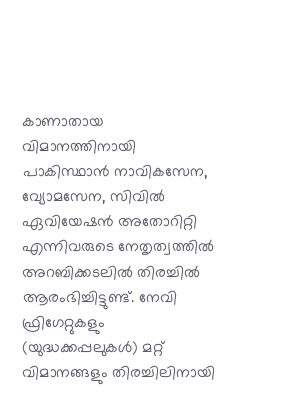കാണാതായ വിമാനത്തിനായി പാകിസ്ഥാൻ നാവികസേന, വ്യോമസേന, സിവിൽ ഏവിയേഷൻ അതോറിറ്റി എന്നിവരുടെ നേതൃത്വത്തിൽ അറബിക്കടലിൽ തിരച്ചിൽ ആരംഭിച്ചിട്ടുണ്ട്. നേവി ഫ്രിഗേറ്റുകളും (യുദ്ധക്കപ്പലുകൾ) മറ്റ് വിമാനങ്ങളും തിരച്ചിലിനായി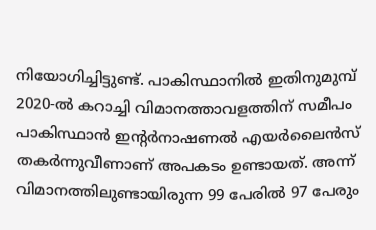നിയോഗിച്ചിട്ടുണ്ട്. പാകിസ്ഥാനിൽ ഇതിനുമുമ്പ് 2020-ൽ കറാച്ചി വിമാനത്താവളത്തിന് സമീപം പാകിസ്ഥാൻ ഇന്റർനാഷണൽ എയർലൈൻസ് തകർന്നുവീണാണ് അപകടം ഉണ്ടായത്. അന്ന് വിമാനത്തിലുണ്ടായിരുന്ന 99 പേരിൽ 97 പേരും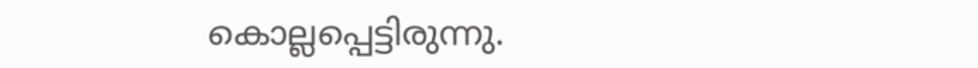കൊല്ലപ്പെട്ടിരുന്നു.